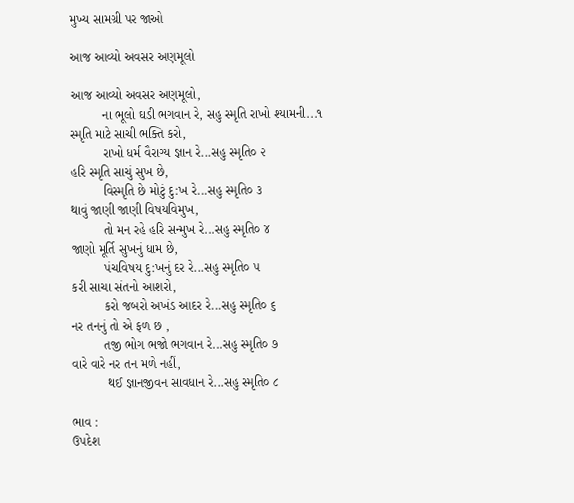મુખ્ય સામગ્રી પર જાઓ

આજ આવ્યો અવસર અણમૂલો

આજ આવ્યો અવસર અણમૂલો,
         ના ભૂલો ઘડી ભગવાન રે, સહુ સ્મૃતિ રાખો શ્યામની...૧
સ્મૃતિ માટે સાચી ભક્તિ કરો,
         રાખો ધર્મ વૈરાગ્ય જ્ઞાન રે...સહુ સ્મૃતિ૦ ૨
હરિ સ્મૃતિ સાચું સુખ છે,
         વિસ્મૃતિ છે મોટું દુ:ખ રે...સહુ સ્મૃતિ૦ ૩
થાવું જાણી જાણી વિષયવિમુખ,
         તો મન રહે હરિ સન્મુખ રે...સહુ સ્મૃતિ૦ ૪
જાણો મૂર્તિ સુખનું ધામ છે,
         પંચવિષય દુ:ખનું દર રે...સહુ સ્મૃતિ૦ ૫
કરી સાચા સંતનો આશરો,
         કરો જબરો અખંડ આદર રે...સહુ સ્મૃતિ૦ ૬
નર તનનું તો એ ફળ છ ,
         તજી ભોગ ભજો ભગવાન રે...સહુ સ્મૃતિ૦ ૭
વારે વારે નર તન મળે નહીં,
          થઈ જ્ઞાનજીવન સાવધાન રે...સહુ સ્મૃતિ૦ ૮

ભાવ :
ઉપદેશ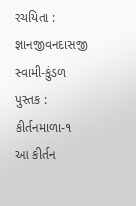રચયિતા :
જ્ઞાનજીવનદાસજી સ્વામી-કુંડળ
પુસ્તક :
કીર્તનમાળા-૧
આ કીર્તન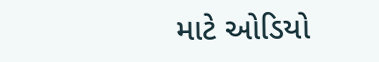માટે ઓડિયો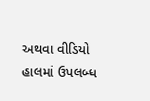અથવા વીડિયો હાલમાં ઉપલબ્ધ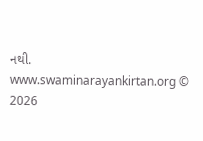નથી.
www.swaminarayankirtan.org © 2026